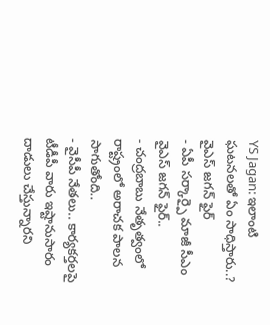YS Jagan: ఇలాంటి ఘటనలతో ఏం సాధిస్తారు..? వైఎస్ జగన్ ఫైర్
- ఏపీ సర్కార్పై మాజీ సీఎం వైఎస్ జగన్ ఫైర్..
- చంద్రబాబు నేతృత్వంలో రాష్ట్రంలో అరాచక పాలన సాగుతోంది..
- వైసీపీ నేతలు.. కార్యకర్తలపై టీడీపీ వారు ఇష్టానుసారం దాడులు చేస్తున్నారని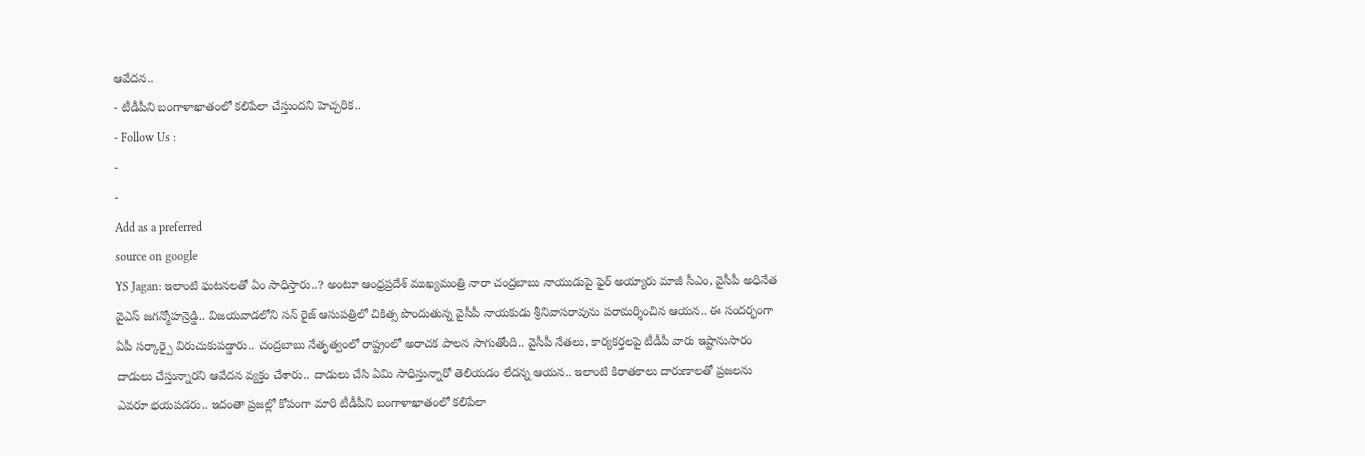ఆవేదన..
- టీడీపీని బంగాళాఖాతంలో కలిపేలా చేస్తుందని హెచ్చరిక..
- Follow Us :
-
-
Add as a preferred
source on google
YS Jagan: ఇలాంటి ఘటనలతో ఏం సాధిస్తారు..? అంటూ ఆంధ్రప్రదేశ్ ముఖ్యమంత్రి నారా చంద్రబాబు నాయుడుపై ఫైర్ అయ్యారు మాజీ సీఎం, వైసీపీ అధినేత వైఎస్ జగన్మోహన్రెడ్డి.. విజయవాడలోని సన్ రైజ్ ఆసుపత్రిలో చికిత్స పొందుతున్న వైసీపీ నాయకుడు శ్రీనివాసరావును పరామర్శించిన ఆయన.. ఈ సందర్భంగా ఏపీ సర్కార్పై విరుచుకుపడ్డారు.. చంద్రబాబు నేతృత్వంలో రాష్ట్రంలో అరాచక పాలన సాగుతోంది.. వైసీపీ నేతలు, కార్యకర్తలపై టీడీపీ వారు ఇష్టానుసారం దాడులు చేస్తున్నారని ఆవేదన వ్యక్తం చేశారు.. దాడులు చేసి ఏమి సాధిస్తున్నారో తెలియడం లేదన్న ఆయన.. ఇలాంటి కిరాతకాలు దారుణాలతో ప్రజలను ఎవరూ భయపడరు.. ఇదంతా ప్రజల్లో కోపంగా మారి టీడీపీని బంగాళాఖాతంలో కలిపేలా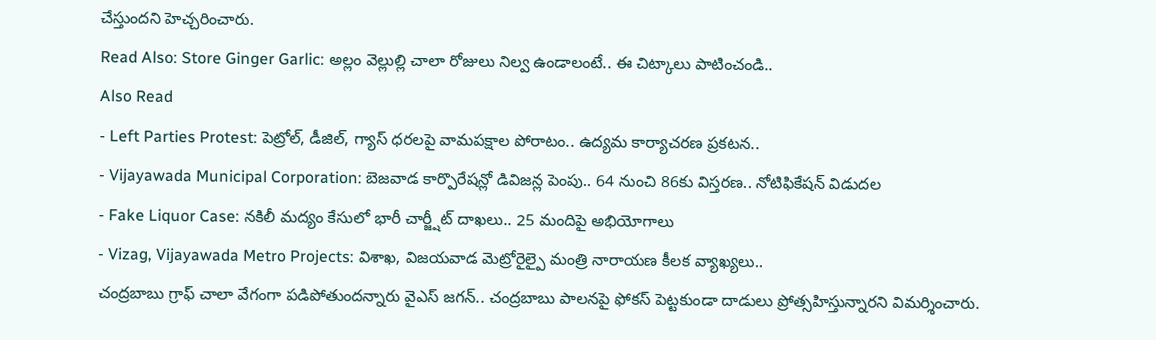చేస్తుందని హెచ్చరించారు.
Read Also: Store Ginger Garlic: అల్లం వెల్లుల్లి చాలా రోజులు నిల్వ ఉండాలంటే.. ఈ చిట్కాలు పాటించండి..
Also Read
- Left Parties Protest: పెట్రోల్, డీజిల్, గ్యాస్ ధరలపై వామపక్షాల పోరాటం.. ఉద్యమ కార్యాచరణ ప్రకటన..
- Vijayawada Municipal Corporation: బెజవాడ కార్పొరేషన్లో డివిజన్ల పెంపు.. 64 నుంచి 86కు విస్తరణ.. నోటిఫికేషన్ విడుదల
- Fake Liquor Case: నకిలీ మద్యం కేసులో భారీ చార్జ్షీట్ దాఖలు.. 25 మందిపై అభియోగాలు
- Vizag, Vijayawada Metro Projects: విశాఖ, విజయవాడ మెట్రోరైల్పై మంత్రి నారాయణ కీలక వ్యాఖ్యలు..
చంద్రబాబు గ్రాఫ్ చాలా వేగంగా పడిపోతుందన్నారు వైఎస్ జగన్.. చంద్రబాబు పాలనపై ఫోకస్ పెట్టకుండా దాడులు ప్రోత్సహిస్తున్నారని విమర్శించారు.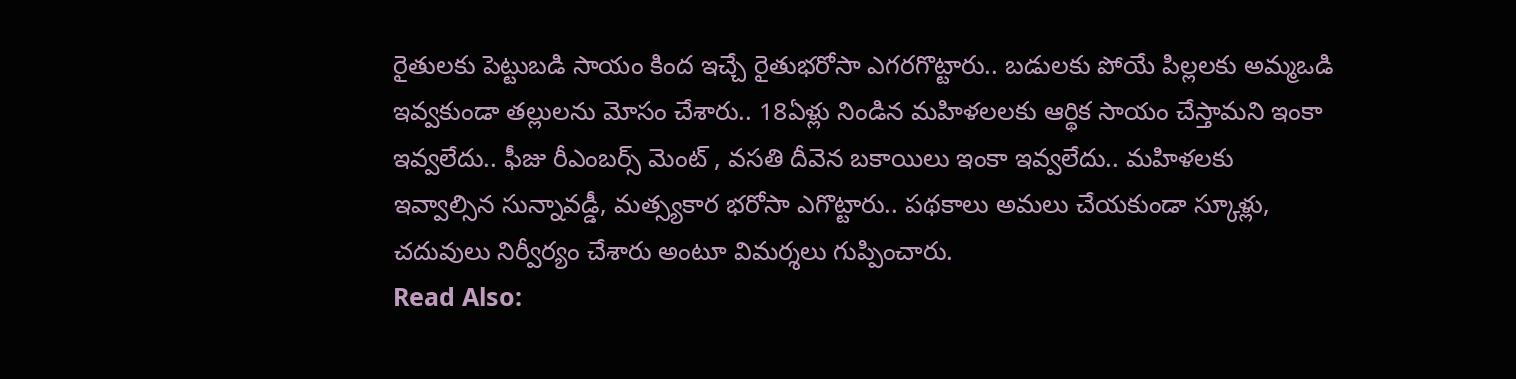రైతులకు పెట్టుబడి సాయం కింద ఇచ్చే రైతుభరోసా ఎగరగొట్టారు.. బడులకు పోయే పిల్లలకు అమ్మఒడి ఇవ్వకుండా తల్లులను మోసం చేశారు.. 18ఏళ్లు నిండిన మహిళలలకు ఆర్థిక సాయం చేస్తామని ఇంకా ఇవ్వలేదు.. ఫీజు రీఎంబర్స్ మెంట్ , వసతి దీవెన బకాయిలు ఇంకా ఇవ్వలేదు.. మహిళలకు ఇవ్వాల్సిన సున్నావడ్డీ, మత్స్యకార భరోసా ఎగొట్టారు.. పథకాలు అమలు చేయకుండా స్కూళ్లు, చదువులు నిర్వీర్యం చేశారు అంటూ విమర్శలు గుప్పించారు.
Read Also: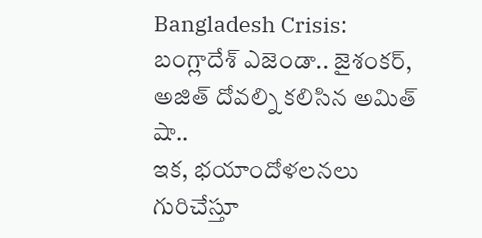Bangladesh Crisis: బంగ్లాదేశ్ ఎజెండా.. జైశంకర్, అజిత్ దోవల్ని కలిసిన అమిత్ షా..
ఇక, భయాందోళలనలు గురిచేస్తూ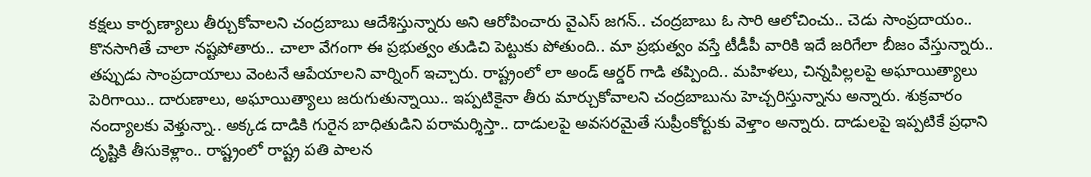కక్షలు కార్పణ్యాలు తీర్చుకోవాలని చంద్రబాబు ఆదేశిస్తున్నారు అని ఆరోపించారు వైఎస్ జగన్.. చంద్రబాబు ఓ సారి ఆలోచించు.. చెడు సాంప్రదాయం.. కొనసాగితే చాలా నష్టపోతారు.. చాలా వేగంగా ఈ ప్రభుత్వం తుడిచి పెట్టుకు పోతుంది.. మా ప్రభుత్వం వస్తే టీడీపీ వారికి ఇదే జరిగేలా బీజం వేస్తున్నారు.. తప్పుడు సాంప్రదాయాలు వెంటనే ఆపేయాలని వార్నింగ్ ఇచ్చారు. రాష్ట్రంలో లా అండ్ ఆర్డర్ గాడి తప్పింది.. మహిళలు, చిన్నపిల్లలపై అఘాయిత్యాలు పెరిగాయి.. దారుణాలు, అఘాయిత్యాలు జరుగుతున్నాయి.. ఇప్పటికైనా తీరు మార్చుకోవాలని చంద్రబాబును హెచ్చరిస్తున్నాను అన్నారు. శుక్రవారం నంద్యాలకు వెళ్తున్నా.. అక్కడ దాడికి గురైన బాధితుడిని పరామర్శిస్తా.. దాడులపై అవసరమైతే సుప్రీంకోర్టుకు వెళ్తాం అన్నారు. దాడులపై ఇప్పటికే ప్రధాని దృష్టికి తీసుకెళ్లాం.. రాష్ట్రంలో రాష్ట్ర పతి పాలన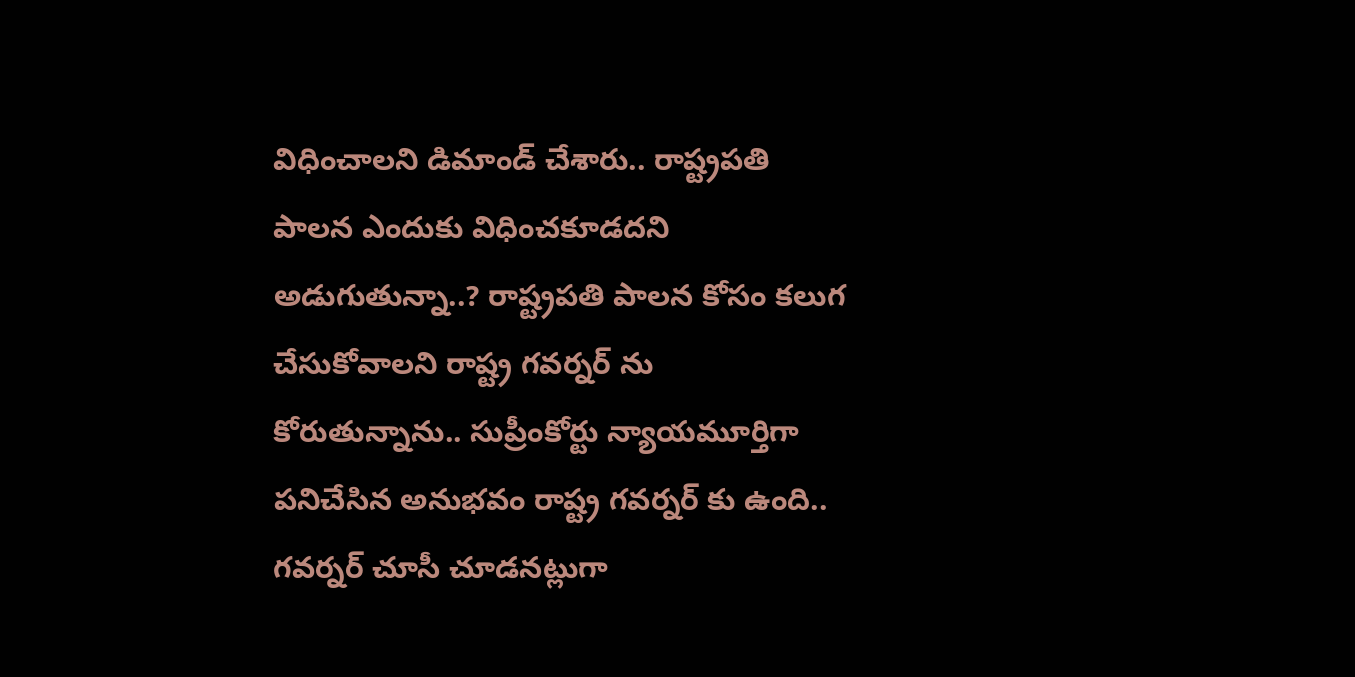విధించాలని డిమాండ్ చేశారు.. రాష్ట్రపతి పాలన ఎందుకు విధించకూడదని అడుగుతున్నా..? రాష్ట్రపతి పాలన కోసం కలుగ చేసుకోవాలని రాష్ట్ర గవర్నర్ ను కోరుతున్నాను.. సుప్రీంకోర్టు న్యాయమూర్తిగా పనిచేసిన అనుభవం రాష్ట్ర గవర్నర్ కు ఉంది.. గవర్నర్ చూసీ చూడనట్లుగా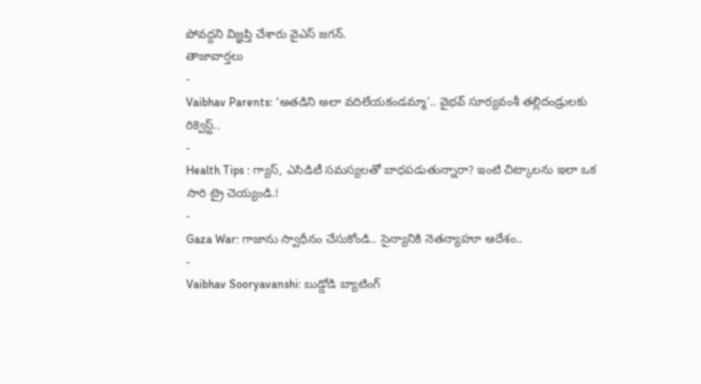పోవద్దని విజ్ఞప్తి చేశారు వైఎస్ జగన్.
తాజావార్తలు
-
Vaibhav Parents: ‘అతడిని అలా వదిలేయకండమ్మా’.. వైభవ్ సూర్యవంశీ తల్లిదండ్రులకు రిక్వెస్ట్..
-
Health Tips : గ్యాస్, ఎసిడిటీ సమస్యలతో బాధపడుతున్నారా? ఇంటి చిట్కాలను ఇలా ఒక సారి ట్రై చెయ్యండి.!
-
Gaza War: గాజాను స్వాధీనం చేసుకోండి.. సైన్యానికి నెతన్యాహూ ఆదేశం..
-
Vaibhav Sooryavanshi: బుడ్డోడి బ్యాటింగ్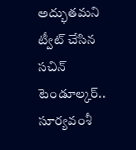అద్భుతమని ట్వీట్ చేసిన సచిన్ టెండూల్కర్.. సూర్యవంశీ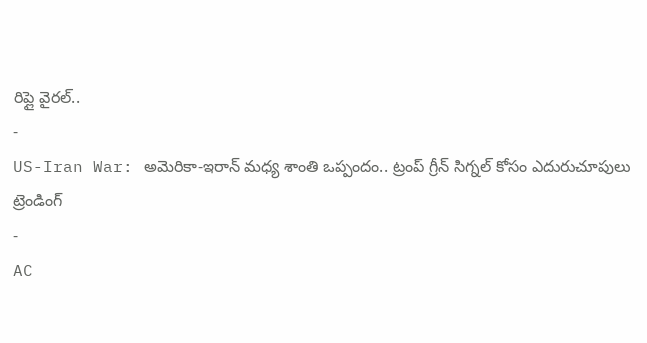రిప్లై వైరల్..
-
US-Iran War: అమెరికా-ఇరాన్ మధ్య శాంతి ఒప్పందం.. ట్రంప్ గ్రీన్ సిగ్నల్ కోసం ఎదురుచూపులు
ట్రెండింగ్
-
AC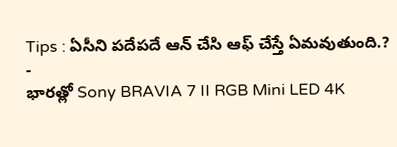Tips : ఏసీని పదేపదే ఆన్ చేసి ఆఫ్ చేస్తే ఏమవుతుంది.?
-
భారత్లో Sony BRAVIA 7 II RGB Mini LED 4K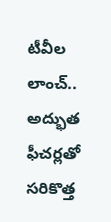టీవీల లాంచ్.. అద్భుత ఫీచర్లతో సరికొత్త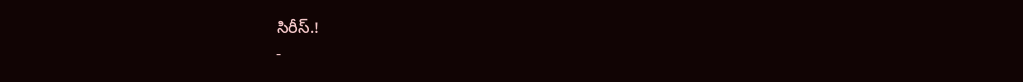సిరీస్.!
-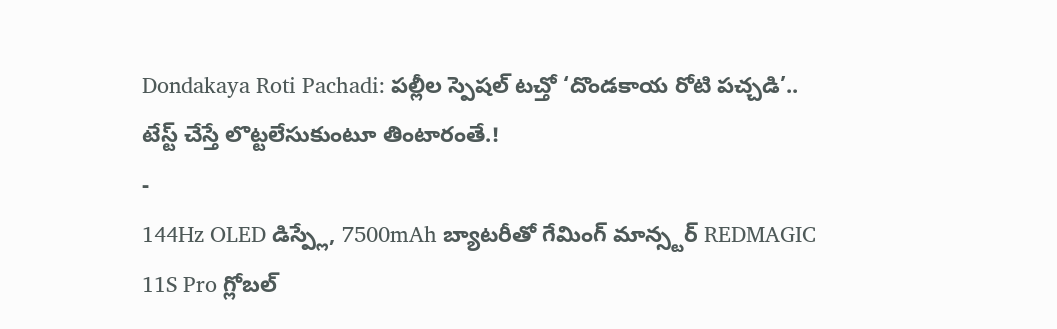Dondakaya Roti Pachadi: పల్లీల స్పెషల్ టచ్తో ‘దొండకాయ రోటి పచ్చడి’.. టేస్ట్ చేస్తే లొట్టలేసుకుంటూ తింటారంతే.!
-
144Hz OLED డిస్ప్లే, 7500mAh బ్యాటరీతో గేమింగ్ మాన్స్టర్ REDMAGIC 11S Pro గ్లోబల్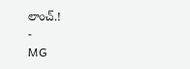లాంచ్.!
-
MG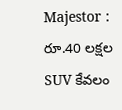Majestor : రూ.40 లక్షల SUV కేవలం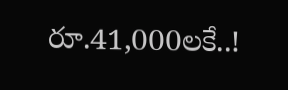రూ.41,000లకే..!